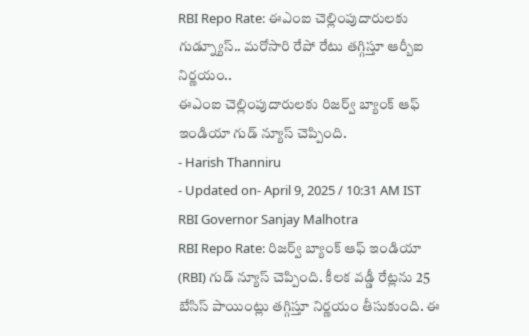RBI Repo Rate: ఈఎంఐ చెల్లింపుదారులకు గుడ్న్యూస్.. మరోసారి రేపో రేటు తగ్గిస్తూ ఆర్బీఐ నిర్ణయం..
ఈఎంఐ చెల్లింపుదారులకు రిజర్వ్ బ్యాంక్ ఆఫ్ ఇండియా గుడ్ న్యూస్ చెప్పింది.
- Harish Thanniru
- Updated on- April 9, 2025 / 10:31 AM IST
RBI Governor Sanjay Malhotra
RBI Repo Rate: రిజర్వ్ బ్యాంక్ ఆఫ్ ఇండియా (RBI) గుడ్ న్యూస్ చెప్పింది. కీలక వడ్డీ రేట్లను 25 బేసిస్ పాయింట్లు తగ్గిస్తూ నిర్ణయం తీసుకుంది. ఈ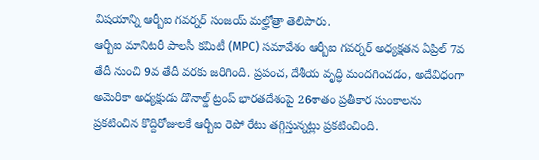విషయాన్ని ఆర్బీఐ గవర్నర్ సంజయ్ మల్హోత్రా తెలిపారు.
ఆర్బీఐ మానిటరీ పాలసీ కమిటీ (MPC) సమావేశం ఆర్బీఐ గవర్నర్ అధ్యక్షతన ఏప్రిల్ 7వ తేదీ నుంచి 9వ తేదీ వరకు జరిగింది. ప్రపంచ, దేశీయ వృద్ధి మందగించడం, అదేవిధంగా అమెరికా అధ్యక్షుడు డొనాల్డ్ ట్రంప్ భారతదేశంపై 26శాతం ప్రతీకార సుంకాలను ప్రకటించిన కొద్దిరోజులకే ఆర్బీఐ రెపో రేటు తగ్గిస్తున్నట్లు ప్రకటించింది.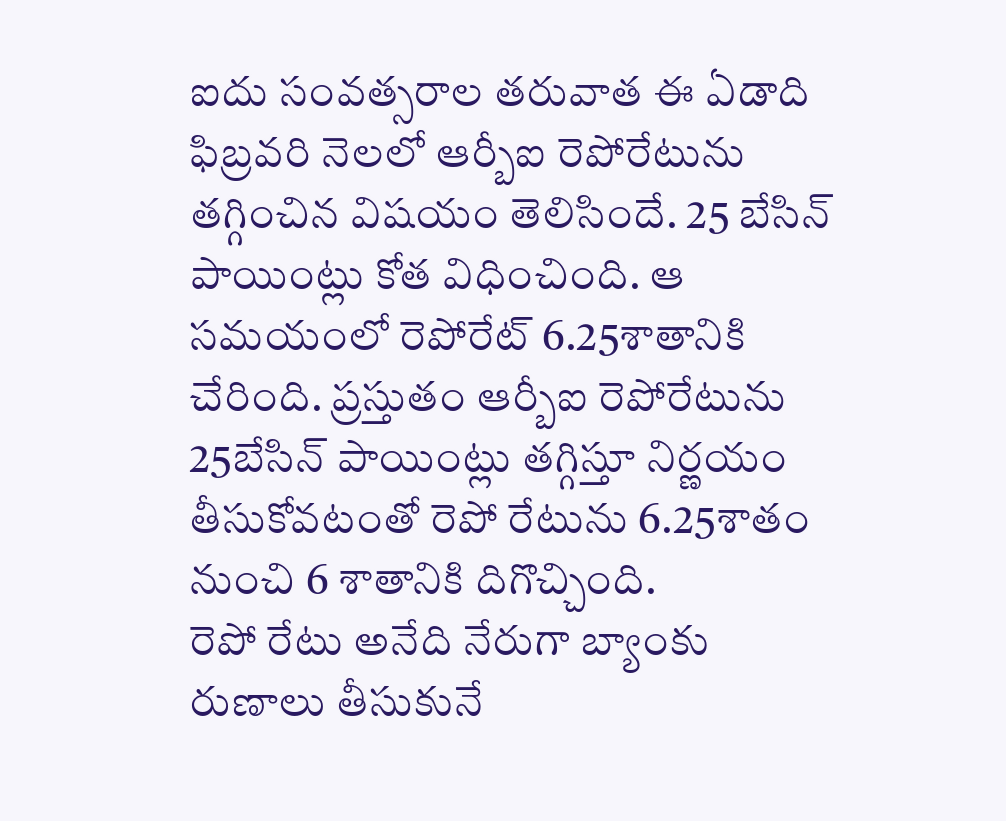ఐదు సంవత్సరాల తరువాత ఈ ఏడాది ఫిబ్రవరి నెలలో ఆర్బీఐ రెపోరేటును తగ్గించిన విషయం తెలిసిందే. 25 బేసిన్ పాయింట్లు కోత విధించింది. ఆ సమయంలో రెపోరేట్ 6.25శాతానికి చేరింది. ప్రస్తుతం ఆర్బీఐ రెపోరేటును 25బేసిన్ పాయింట్లు తగ్గిస్తూ నిర్ణయం తీసుకోవటంతో రెపో రేటును 6.25శాతం నుంచి 6 శాతానికి దిగొచ్చింది.
రెపో రేటు అనేది నేరుగా బ్యాంకు రుణాలు తీసుకునే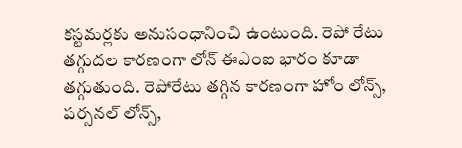కస్టమర్లకు అనుసంధానించి ఉంటుంది. రెపో రేటు తగ్గుదల కారణంగా లోన్ ఈఎంఐ భారం కూడా తగ్గుతుంది. రెపోరేటు తగ్గిన కారణంగా హోం లోన్స్, పర్సనల్ లోన్స్,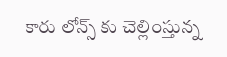కారు లోన్స్ కు చెల్లింస్తున్న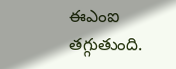ఈఎంఐ తగ్గుతుంది.